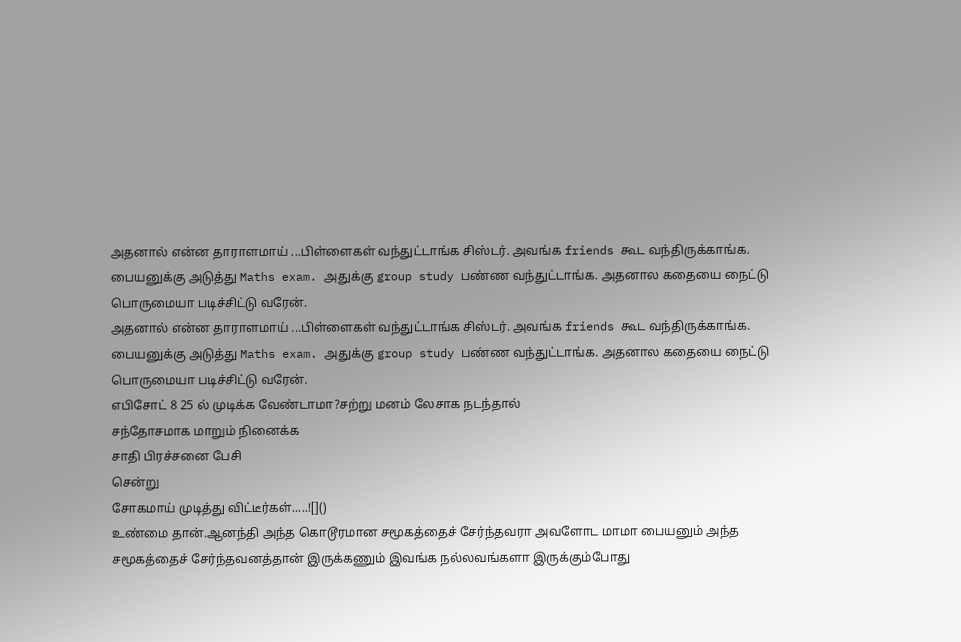அதனால் என்ன தாராளமாய் ...பிள்ளைகள் வந்துட்டாங்க சிஸ்டர். அவங்க friends கூட வந்திருக்காங்க. பையனுக்கு அடுத்து Maths exam. அதுக்கு group study பண்ண வந்துட்டாங்க. அதனால கதையை நைட்டு பொருமையா படிச்சிட்டு வரேன்.
அதனால் என்ன தாராளமாய் ...பிள்ளைகள் வந்துட்டாங்க சிஸ்டர். அவங்க friends கூட வந்திருக்காங்க. பையனுக்கு அடுத்து Maths exam. அதுக்கு group study பண்ண வந்துட்டாங்க. அதனால கதையை நைட்டு பொருமையா படிச்சிட்டு வரேன்.
எபிசோட் 8 25 ல் முடிக்க வேண்டாமா?சற்று மனம் லேசாக நடந்தால்
சந்தோசமாக மாறும் நினைக்க
சாதி பிரச்சனை பேசி
சென்று
சோகமாய் முடித்து விட்டீர்கள்.....![]()
உண்மை தான்.ஆனந்தி அந்த கொடூரமான சமூகத்தைச் சேர்ந்தவரா அவளோட மாமா பையனும் அந்த சமூகத்தைச் சேர்ந்தவனத்தான் இருக்கணும் இவங்க நல்லவங்களா இருக்கும்போது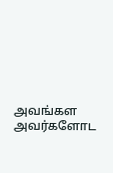அவங்கள அவர்களோட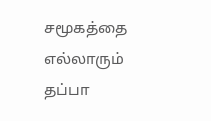சமூகத்தை எல்லாரும் தப்பா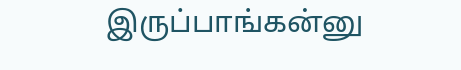இருப்பாங்கன்னு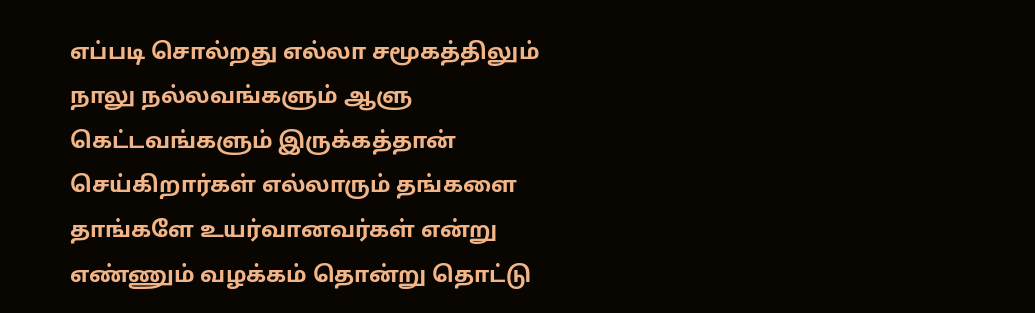எப்படி சொல்றது எல்லா சமூகத்திலும் நாலு நல்லவங்களும் ஆளு கெட்டவங்களும் இருக்கத்தான் செய்கிறார்கள் எல்லாரும் தங்களை தாங்களே உயர்வானவர்கள் என்று எண்ணும் வழக்கம் தொன்று தொட்டு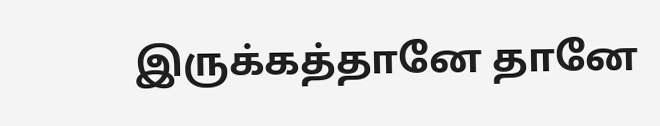இருக்கத்தானே தானே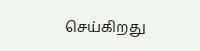செய்கிறது